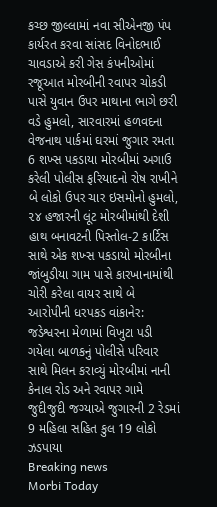કચ્છ જીલ્લામાં નવા સીએનજી પંપ કાર્યરત કરવા સાંસદ વિનોદભાઈ ચાવડાએ કરી ગેસ કંપનીઓમાં રજૂઆત મોરબીની રવાપર ચોકડી પાસે યુવાન ઉપર માથાના ભાગે છરી વડે હુમલો, સારવારમાં હળવદના વેજનાથ પાર્કમાં ઘરમાં જુગાર રમતા 6 શખ્સ પકડાયા મોરબીમાં અગાઉ કરેલી પોલીસ ફરિયાદનો રોષ રાખીને બે લોકો ઉપર ચાર ઇસમોનો હુમલો, ૨૪ હજારની લૂંટ મોરબીમાંથી દેશી હાથ બનાવટની પિસ્તોલ-2 કાર્ટિસ સાથે એક શખ્સ પકડાયો મોરબીના જાંબુડીયા ગામ પાસે કારખાનામાંથી ચોરી કરેલા વાયર સાથે બે આરોપીની ધરપકડ વાંકાનેર: જડેશ્વરના મેળામાં વિખુટા પડી ગયેલા બાળકનું પોલીસે પરિવાર સાથે મિલન કરાવ્યું મોરબીમાં નાની કેનાલ રોડ અને રવાપર ગામે જુદીજુદી જગ્યાએ જુગારની 2 રેડમાં 9 મહિલા સહિત કુલ 19 લોકો ઝડપાયા
Breaking news
Morbi Today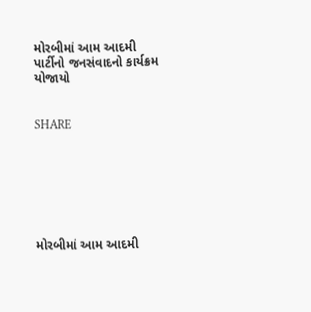મોરબીમાં આમ આદમી પાર્ટીનો જનસંવાદનો કાર્યક્રમ યોજાયો


SHARE







મોરબીમાં આમ આદમી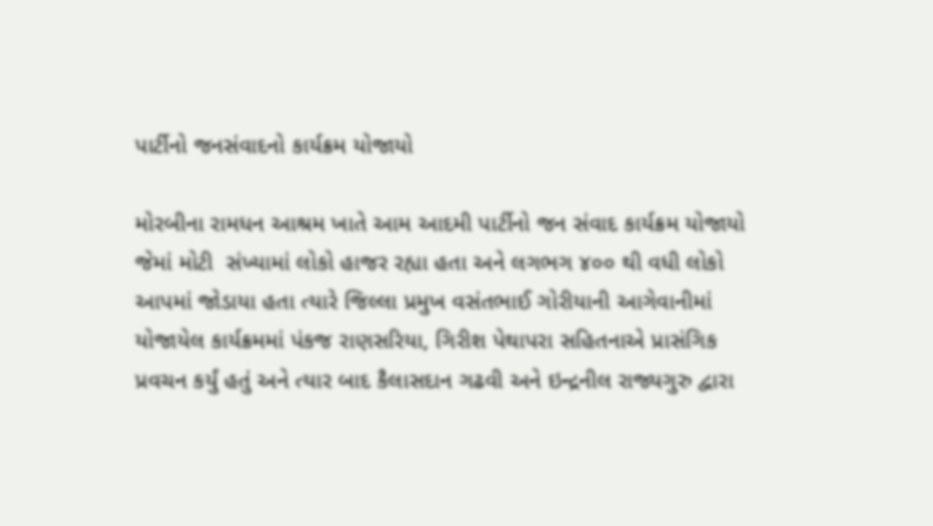પાર્ટીનો જનસંવાદનો કાર્યક્રમ યોજાયો

મોરબીના રામધન આશ્રમ ખાતે આમ આદમી પાર્ટીનો જન સંવાદ કાર્યક્રમ યોજાયો જેમાં મોટી  સંખ્યામાં લોકો હાજર રહ્યા હતા અને લગભગ ૪૦૦ થી વધી લોકો આપમાં જોડાયા હતા ત્યારે જિલ્લા પ્રમુખ વસંતભાઈ ગોરીયાની આગેવાનીમાં યોજાયેલ કાર્યક્રમમાં પંકજ રાણસરિયા, ગિરીશ પેથાપરા સહિતનાએ પ્રાસંગિક પ્રવચન કર્યું હતું અને ત્યાર બાદ કૈલાસદાન ગઢવી અને ઇન્દ્રનીલ રાજ્યગુરુ દ્વારા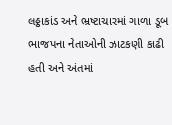લઠ્ઠાકાંડ અને ભ્રષ્ટાચારમાં ગાળા ડૂબ ભાજપના નેતાઓની ઝાટકણી કાઢી હતી અને અંતમાં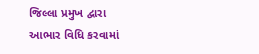જિલ્લા પ્રમુખ દ્વારા આભાર વિધિ કરવામાં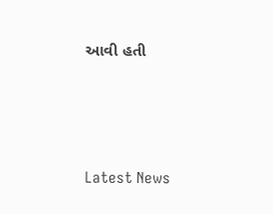આવી હતી




Latest News